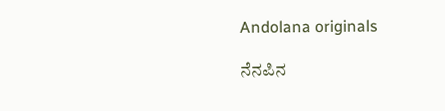Andolana originals

ನೆನಪಿನ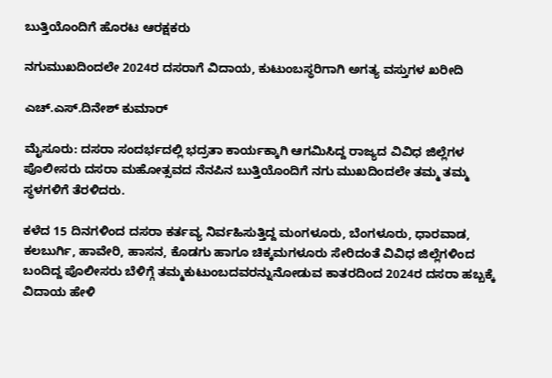ಬುತ್ತಿಯೊಂದಿಗೆ ಹೊರಟ ಆರಕ್ಷಕರು

ನಗುಮುಖದಿಂದಲೇ 2024ರ ದಸರಾಗೆ ವಿದಾಯ, ಕುಟುಂಬಸ್ಥರಿಗಾಗಿ ಅಗತ್ಯ ವಸ್ತುಗಳ ಖರೀದಿ

ಎಚ್.ಎಸ್.ದಿನೇಶ್ ಕುಮಾರ್

ಮೈಸೂರು: ದಸರಾ ಸಂದರ್ಭದಲ್ಲಿ ಭದ್ರತಾ ಕಾರ್ಯಕ್ಕಾಗಿ ಆಗಮಿಸಿದ್ದ ರಾಜ್ಯದ ವಿವಿಧ ಜಿಲ್ಲೆಗಳ ಪೊಲೀಸರು ದಸರಾ ಮಹೋತ್ಸವದ ನೆನಪಿನ ಬುತ್ತಿಯೊಂದಿಗೆ ನಗು ಮುಖದಿಂದಲೇ ತಮ್ಮ ತಮ್ಮ ಸ್ಥಳಗಳಿಗೆ ತೆರಳಿದರು.

ಕಳೆದ 15 ದಿನಗಳಿಂದ ದಸರಾ ಕರ್ತವ್ಯ ನಿರ್ವಹಿಸುತ್ತಿದ್ದ ಮಂಗಳೂರು, ಬೆಂಗಳೂರು, ಧಾರವಾಡ, ಕಲಬುರ್ಗಿ, ಹಾವೇರಿ, ಹಾಸನ, ಕೊಡಗು ಹಾಗೂ ಚಿಕ್ಕಮಗಳೂರು ಸೇರಿದಂತೆ ವಿವಿಧ ಜಿಲ್ಲೆಗಳಿಂದ ಬಂದಿದ್ದ ಪೊಲೀಸರು ಬೆಳಿಗ್ಗೆ ತಮ್ಮಕುಟುಂಬದವರನ್ನುನೋಡುವ ಕಾತರದಿಂದ 2024ರ ದಸರಾ ಹಬ್ಬಕ್ಕೆ ವಿದಾಯ ಹೇಳಿ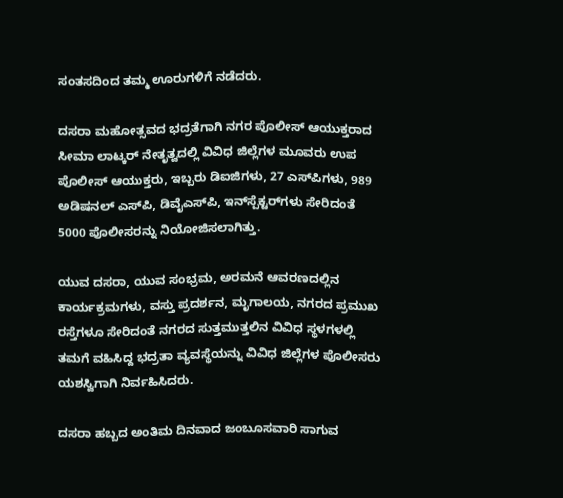ಸಂತಸದಿಂದ ತಮ್ಮ ಊರುಗಳಿಗೆ ನಡೆದರು.

ದಸರಾ ಮಹೋತ್ಸವದ ಭದ್ರತೆಗಾಗಿ ನಗರ ಪೊಲೀಸ್ ಆಯುಕ್ತರಾದ ಸೀಮಾ ಲಾಟ್ಕರ್ ನೇತೃತ್ವದಲ್ಲಿ ವಿವಿಧ ಜಿಲ್ಲೆಗಳ ಮೂವರು ಉಪ ಪೊಲೀಸ್ ಆಯುಕ್ತರು, ಇಬ್ಬರು ಡಿಐಜಿಗಳು, 27 ಎಸ್‌ಪಿಗಳು, 989 ಅಡಿಷನಲ್ ಎಸ್‌ಪಿ, ಡಿವೈಎಸ್‌ಪಿ, ಇನ್‌ಸ್ಪೆಕ್ಟರ್‌ಗಳು ಸೇರಿದಂತೆ 5000 ಪೊಲೀಸರನ್ನು ನಿಯೋಜಿಸಲಾಗಿತ್ತು.

ಯುವ ದಸರಾ, ಯುವ ಸಂಭ್ರಮ, ಅರಮನೆ ಆವರಣದಲ್ಲಿನ ಕಾರ್ಯಕ್ರಮಗಳು, ವಸ್ತು ಪ್ರದರ್ಶನ, ಮೃಗಾಲಯ, ನಗರದ ಪ್ರಮುಖ ರಸ್ತೆಗಳೂ ಸೇರಿದಂತೆ ನಗರದ ಸುತ್ತಮುತ್ತಲಿನ ವಿವಿಧ ಸ್ಥಳಗಳಲ್ಲಿ ತಮಗೆ ವಹಿಸಿದ್ದ ಭದ್ರತಾ ವ್ಯವಸ್ಥೆಯನ್ನು ವಿವಿಧ ಜಿಲ್ಲೆಗಳ ಪೊಲೀಸರು ಯಶಸ್ವಿಗಾಗಿ ನಿರ್ವಹಿಸಿದರು.

ದಸರಾ ಹಬ್ಬದ ಅಂತಿಮ ದಿನವಾದ ಜಂಬೂಸವಾರಿ ಸಾಗುವ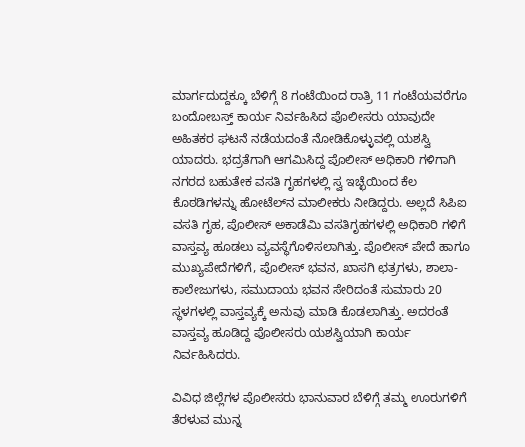ಮಾರ್ಗದುದ್ದಕ್ಕೂ ಬೆಳಿಗ್ಗೆ 8 ಗಂಟೆಯಿಂದ ರಾತ್ರಿ 11 ಗಂಟೆಯವರೆಗೂ ಬಂದೋಬಸ್ತ್ ಕಾರ್ಯ ನಿರ್ವಹಿಸಿದ ಪೊಲೀಸರು ಯಾವುದೇ ಅಹಿತಕರ ಘಟನೆ ನಡೆಯದಂತೆ ನೋಡಿಕೊಳ್ಳುವಲ್ಲಿ ಯಶಸ್ವಿ ಯಾದರು. ಭದ್ರತೆಗಾಗಿ ಆಗಮಿಸಿದ್ದ ಪೊಲೀಸ್ ಅಧಿಕಾರಿ ಗಳಿಗಾಗಿ ನಗರದ ಬಹುತೇಕ ವಸತಿ ಗೃಹಗಳಲ್ಲಿ ಸ್ವ ಇಚ್ಛೆಯಿಂದ ಕೆಲ ಕೊಠಡಿಗಳನ್ನು ಹೋಟೆಲ್‌ನ ಮಾಲೀಕರು ನೀಡಿದ್ದರು. ಅಲ್ಲದೆ ಸಿಪಿಐ ವಸತಿ ಗೃಹ, ಪೊಲೀಸ್‌ ಅಕಾಡೆಮಿ ವಸತಿಗೃಹಗಳಲ್ಲಿ ಅಧಿಕಾರಿ ಗಳಿಗೆ ವಾಸ್ತವ್ಯ ಹೂಡಲು ವ್ಯವಸ್ಥೆಗೊಳಿಸಲಾಗಿತ್ತು. ಪೊಲೀಸ್‌ ಪೇದೆ ಹಾಗೂ ಮುಖ್ಯಪೇದೆಗಳಿಗೆ, ಪೊಲೀಸ್ ಭವನ, ಖಾಸಗಿ ಛತ್ರಗಳು, ಶಾಲಾ- ಕಾಲೇಜುಗಳು, ಸಮುದಾಯ ಭವನ ಸೇರಿದಂತೆ ಸುಮಾರು 20 ಸ್ಥಳಗಳಲ್ಲಿ ವಾಸ್ತವ್ಯಕ್ಕೆ ಅನುವು ಮಾಡಿ ಕೊಡಲಾಗಿತ್ತು. ಅದರಂತೆ ವಾಸ್ತವ್ಯ ಹೂಡಿದ್ದ ಪೊಲೀಸರು ಯಶಸ್ವಿಯಾಗಿ ಕಾರ್ಯ ನಿರ್ವಹಿಸಿದರು.

ವಿವಿಧ ಜಿಲ್ಲೆಗಳ ಪೊಲೀಸರು ಭಾನುವಾರ ಬೆಳಿಗ್ಗೆ ತಮ್ಮ ಊರುಗಳಿಗೆ ತೆರಳುವ ಮುನ್ನ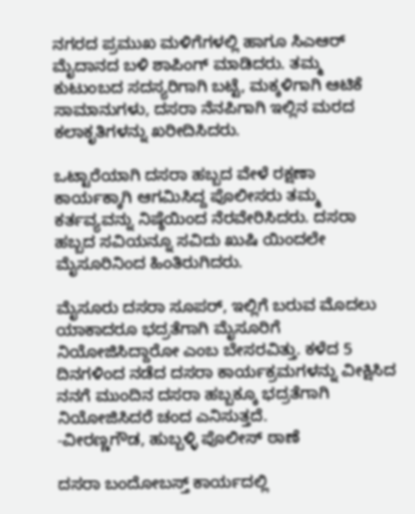ನಗರದ ಪ್ರಮುಖ ಮಳಿಗೆಗಳಲ್ಲಿ ಹಾಗೂ ಸಿಎಆರ್ ಮೈದಾನದ ಬಳಿ ಶಾಪಿಂಗ್ ಮಾಡಿದರು. ತಮ್ಮ ಕುಟುಂಬದ ಸದಸ್ಯರಿಗಾಗಿ ಬಟ್ಟೆ, ಮಕ್ಕಳಿಗಾಗಿ ಆಟಿಕೆ ಸಾಮಾನುಗಳು, ದಸರಾ ನೆನಪಿಗಾಗಿ ಇಲ್ಲಿನ ಮರದ ಕಲಾಕೃತಿಗಳನ್ನು ಖರೀದಿಸಿದರು.

ಒಟ್ಟಾರೆಯಾಗಿ ದಸರಾ ಹಬ್ಬದ ವೇಳೆ ರಕ್ಷಣಾ ಕಾರ್ಯಕ್ಕಾಗಿ ಆಗಮಿಸಿದ್ದ ಪೊಲೀಸರು ತಮ್ಮ ಕರ್ತವ್ಯವನ್ನು ನಿಷ್ಠೆಯಿಂದ ನೆರವೇರಿಸಿದರು. ದಸರಾ ಹಬ್ಬದ ಸವಿಯನ್ನೂ ಸವಿದು ಖುಷಿ ಯಿಂದಲೇ ಮೈಸೂರಿನಿಂದ ಹಿಂತಿರುಗಿದರು.

ಮೈಸೂರು ದಸರಾ ಸೂಪ‌ರ್, ಇಲ್ಲಿಗೆ ಬರುವ ಮೊದಲು ಯಾಕಾದರೂ ಭದ್ರತೆಗಾಗಿ ಮೈಸೂರಿಗೆ ನಿಯೋಜಿಸಿದ್ದಾರೋ ಎಂಬ ಬೇಸರವಿತ್ತು. ಕಳೆದ 5 ದಿನಗಳಿಂದ ನಡೆದ ದಸರಾ ಕಾರ್ಯಕ್ರಮಗಳನ್ನು ವೀಕ್ಷಿಸಿದ ನನಗೆ ಮುಂದಿನ ದಸರಾ ಹಬ್ಬಕ್ಕೂ ಭದ್ರತೆಗಾಗಿ ನಿಯೋಜಿಸಿದರೆ ಚಂದ ಎನಿಸುತ್ತದೆ.
-ವೀರಣ್ಣಗೌಡ, ಹುಬ್ಬಳ್ಳಿ ಪೊಲೀಸ್‌ ಠಾಣೆ

ದಸರಾ ಬಂದೋಬಸ್ತ್ ಕಾರ್ಯದಲ್ಲಿ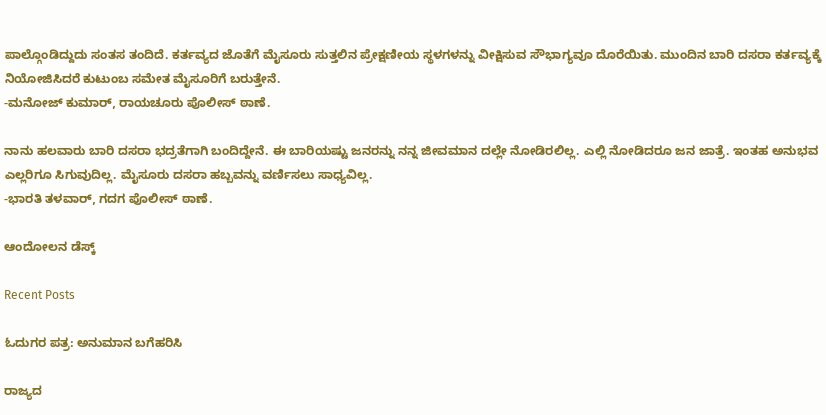ಪಾಲ್ಗೊಂಡಿದ್ದುದು ಸಂತಸ ತಂದಿದೆ. ಕರ್ತವ್ಯದ ಜೊತೆಗೆ ಮೈಸೂರು ಸುತ್ತಲಿನ ಪ್ರೇಕ್ಷಣೀಯ ಸ್ಥಳಗಳನ್ನು ವೀಕ್ಷಿಸುವ ಸೌಭಾಗ್ಯವೂ ದೊರೆಯಿತು. ಮುಂದಿನ ಬಾರಿ ದಸರಾ ಕರ್ತವ್ಯಕ್ಕೆ ನಿಯೋಜಿಸಿದರೆ ಕುಟುಂಬ ಸಮೇತ ಮೈಸೂರಿಗೆ ಬರುತ್ತೇನೆ.
-ಮನೋಜ್ ಕುಮಾರ್, ರಾಯಚೂರು ಪೊಲೀಸ್ ಠಾಣೆ.

ನಾನು ಹಲವಾರು ಬಾರಿ ದಸರಾ ಭದ್ರತೆಗಾಗಿ ಬಂದಿದ್ದೇನೆ. ಈ ಬಾರಿಯಷ್ಟು ಜನರನ್ನು ನನ್ನ ಜೀವಮಾನ ದಲ್ಲೇ ನೋಡಿರಲಿಲ್ಲ. ಎಲ್ಲಿ ನೋಡಿದರೂ ಜನ ಜಾತ್ರೆ. ಇಂತಹ ಅನುಭವ ಎಲ್ಲರಿಗೂ ಸಿಗುವುದಿಲ್ಲ. ಮೈಸೂರು ದಸರಾ ಹಬ್ಬವನ್ನು ವರ್ಣಿಸಲು ಸಾಧ್ಯವಿಲ್ಲ.
-ಭಾರತಿ ತಳವಾರ್, ಗದಗ ಪೊಲೀಸ್ ಠಾಣೆ.

ಆಂದೋಲನ ಡೆಸ್ಕ್

Recent Posts

ಓದುಗರ ಪತ್ರ: ಅನುಮಾನ ಬಗೆಹರಿಸಿ

ರಾಜ್ಯದ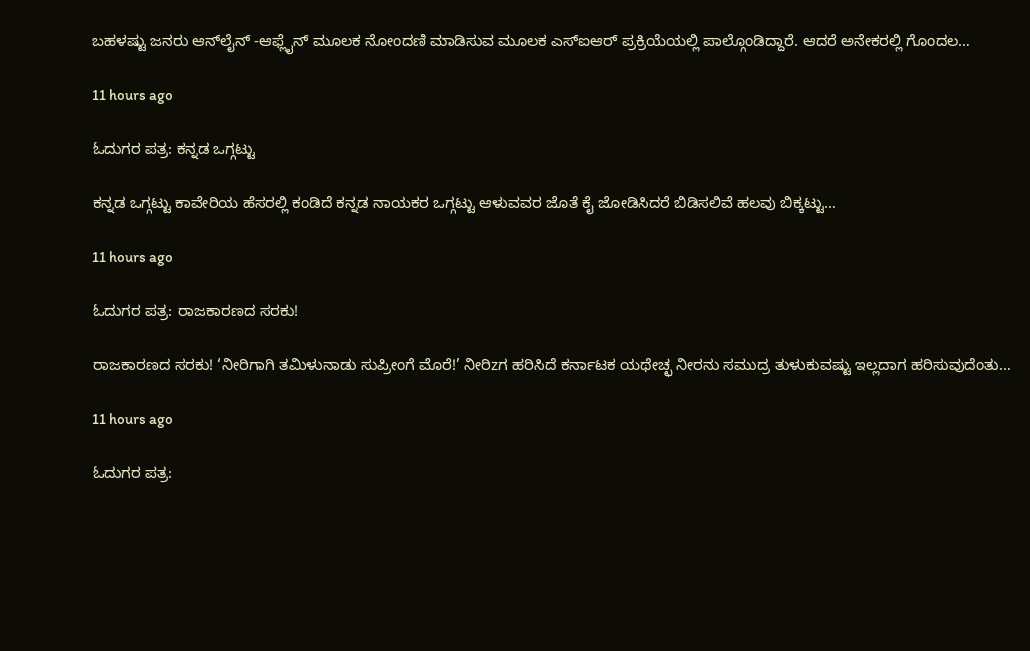ಬಹಳಷ್ಟು ಜನರು ಆನ್‌ಲೈನ್ -ಆಫ್ಲೈನ್ ಮೂಲಕ ನೋಂದಣಿ ಮಾಡಿಸುವ ಮೂಲಕ ಎಸ್‌ಐಆರ್ ಪ್ರಕ್ರಿಯೆಯಲ್ಲಿ ಪಾಲ್ಗೊಂಡಿದ್ದಾರೆ. ಆದರೆ ಅನೇಕರಲ್ಲಿ ಗೊಂದಲ…

11 hours ago

ಓದುಗರ ಪತ್ರ: ಕನ್ನಡ ಒಗ್ಗಟ್ಟು

ಕನ್ನಡ ಒಗ್ಗಟ್ಟು ಕಾವೇರಿಯ ಹೆಸರಲ್ಲಿ ಕಂಡಿದೆ ಕನ್ನಡ ನಾಯಕರ ಒಗ್ಗಟ್ಟು ಆಳುವವರ ಜೊತೆ ಕೈ ಜೋಡಿಸಿದರೆ ಬಿಡಿಸಲಿವೆ ಹಲವು ಬಿಕ್ಕಟ್ಟು…

11 hours ago

ಓದುಗರ ಪತ್ರ: ರಾಜಕಾರಣದ ಸರಕು!

ರಾಜಕಾರಣದ ಸರಕು! ‘ನೀರಿಗಾಗಿ ತಮಿಳುನಾಡು ಸುಪ್ರೀಂಗೆ ಮೊರೆ!’ ನೀರಿzಗ ಹರಿಸಿದೆ ಕರ್ನಾಟಕ ಯಥೇಚ್ಛ ನೀರನು ಸಮುದ್ರ ತುಳುಕುವಷ್ಟು ಇಲ್ಲದಾಗ ಹರಿಸುವುದೆಂತು…

11 hours ago

ಓದುಗರ ಪತ್ರ: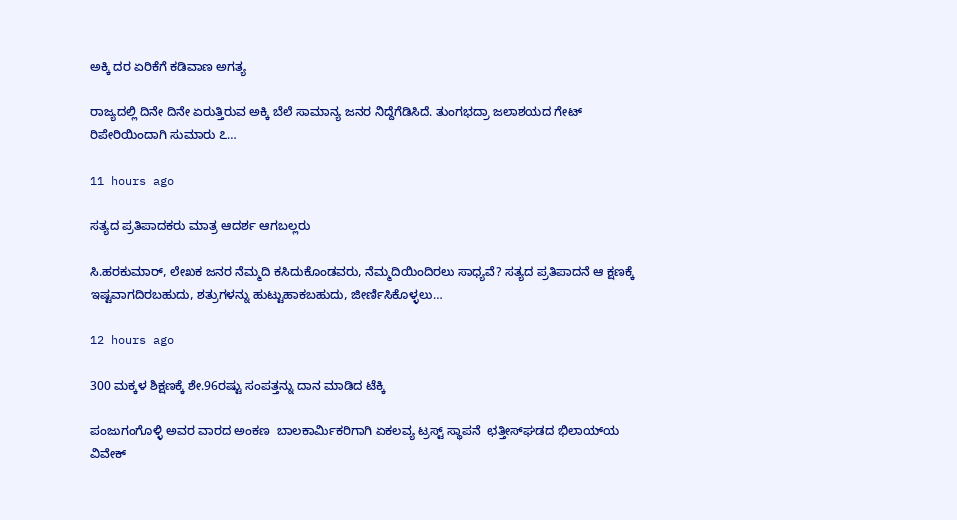ಅಕ್ಕಿ ದರ ಏರಿಕೆಗೆ ಕಡಿವಾಣ ಅಗತ್ಯ

ರಾಜ್ಯದಲ್ಲಿ ದಿನೇ ದಿನೇ ಏರುತ್ತಿರುವ ಅಕ್ಕಿ ಬೆಲೆ ಸಾಮಾನ್ಯ ಜನರ ನಿದ್ದೆಗೆಡಿಸಿದೆ. ತುಂಗಭದ್ರಾ ಜಲಾಶಯದ ಗೇಟ್ ರಿಪೇರಿಯಿಂದಾಗಿ ಸುಮಾರು ೭…

11 hours ago

ಸತ್ಯದ ಪ್ರತಿಪಾದಕರು ಮಾತ್ರ ಆದರ್ಶ ಆಗಬಲ್ಲರು

ಸಿ.ಹರಕುಮಾರ್, ಲೇಖಕ ಜನರ ನೆಮ್ಮದಿ ಕಸಿದುಕೊಂಡವರು, ನೆಮ್ಮದಿಯಿಂದಿರಲು ಸಾಧ್ಯವೆ? ಸತ್ಯದ ಪ್ರತಿಪಾದನೆ ಆ ಕ್ಷಣಕ್ಕೆ ಇಷ್ಟವಾಗದಿರಬಹುದು, ಶತ್ರುಗಳನ್ನು ಹುಟ್ಟುಹಾಕಬಹುದು, ಜೀರ್ಣಿಸಿಕೊಳ್ಳಲು…

12 hours ago

300 ಮಕ್ಕಳ ಶಿಕ್ಷಣಕ್ಕೆ ಶೇ.96ರಷ್ಟು ಸಂಪತ್ತನ್ನು ದಾನ ಮಾಡಿದ ಟೆಕ್ಕಿ

ಪಂಜುಗಂಗೊಳ್ಳಿ ಅವರ ವಾರದ ಅಂಕಣ  ಬಾಲಕಾರ್ಮಿಕರಿಗಾಗಿ ಏಕಲವ್ಯ ಟ್ರಸ್ಟ್ ಸ್ಥಾಪನೆ  ಛತ್ತೀಸ್‌ಘಡದ ಭಿಲಾಯ್‌ಯ ವಿವೇಕ್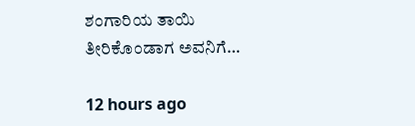ಶಂಗಾರಿಯ ತಾಯಿ ತೀರಿಕೊಂಡಾಗ ಅವನಿಗೆ…

12 hours ago